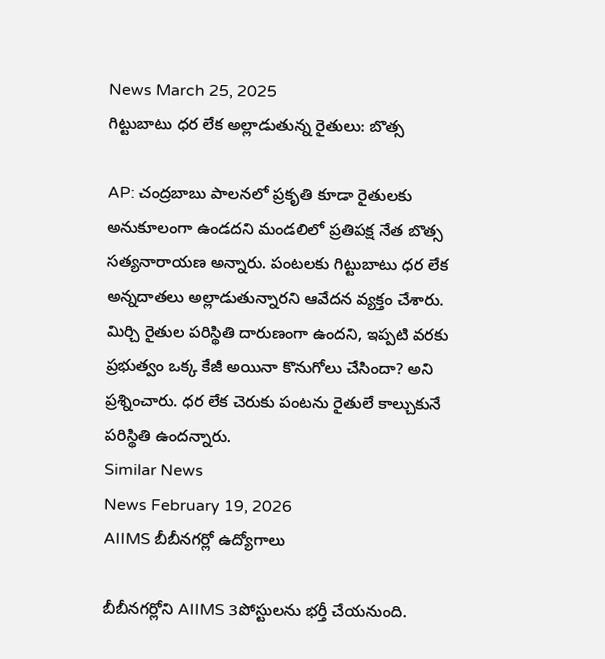News March 25, 2025
గిట్టుబాటు ధర లేక అల్లాడుతున్న రైతులు: బొత్స

AP: చంద్రబాబు పాలనలో ప్రకృతి కూడా రైతులకు అనుకూలంగా ఉండదని మండలిలో ప్రతిపక్ష నేత బొత్స సత్యనారాయణ అన్నారు. పంటలకు గిట్టుబాటు ధర లేక అన్నదాతలు అల్లాడుతున్నారని ఆవేదన వ్యక్తం చేశారు. మిర్చి రైతుల పరిస్థితి దారుణంగా ఉందని, ఇప్పటి వరకు ప్రభుత్వం ఒక్క కేజీ అయినా కొనుగోలు చేసిందా? అని ప్రశ్నించారు. ధర లేక చెరుకు పంటను రైతులే కాల్చుకునే పరిస్థితి ఉందన్నారు.
Similar News
News February 19, 2026
AIIMS బీబీనగర్లో ఉద్యోగాలు

బీబీనగర్లోని AIIMS 3పోస్టులను భర్తీ చేయనుంది.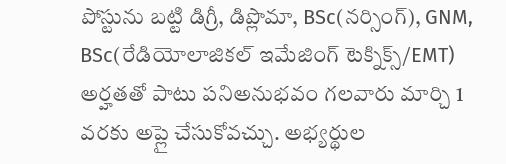పోస్టును బట్టి డిగ్రీ, డిప్లొమా, BSc(నర్సింగ్), GNM, BSc(రేడియోలాజికల్ ఇమేజింగ్ టెక్నిక్స్/EMT) అర్హతతో పాటు పనిఅనుభవం గలవారు మార్చి 1 వరకు అప్లై చేసుకోవచ్చు. అభ్యర్థుల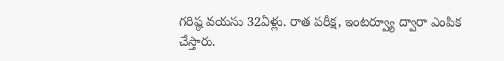గరిష్ఠ వయసు 32ఏళ్లు. రాత పరీక్ష, ఇంటర్వ్యూ ద్వారా ఎంపిక చేస్తారు.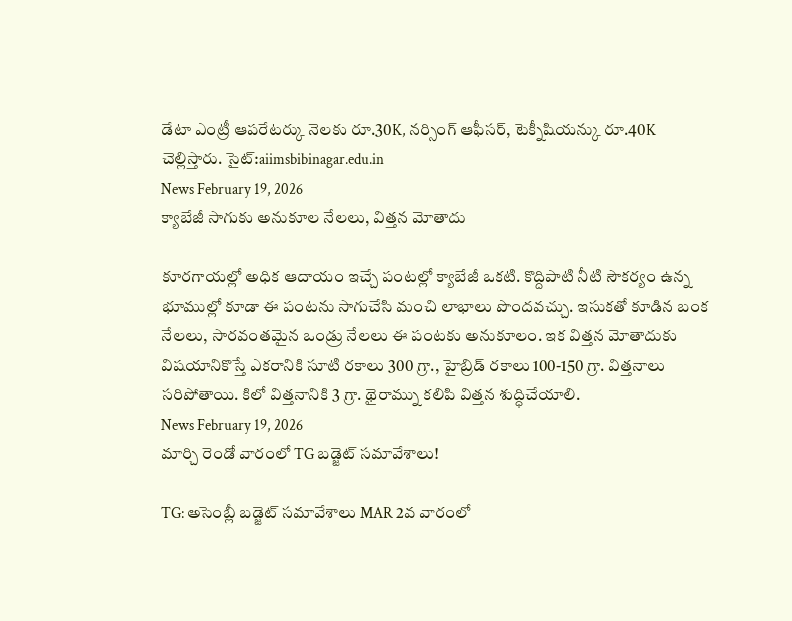డేటా ఎంట్రీ ఆపరేటర్కు నెలకు రూ.30K, నర్సింగ్ ఆఫీసర్, టెక్నీషియన్కు రూ.40K చెల్లిస్తారు. సైట్:aiimsbibinagar.edu.in
News February 19, 2026
క్యాబేజీ సాగుకు అనుకూల నేలలు, విత్తన మోతాదు

కూరగాయల్లో అధిక ఆదాయం ఇచ్చే పంటల్లో క్యాబేజీ ఒకటి. కొద్దిపాటి నీటి సౌకర్యం ఉన్న భూముల్లో కూడా ఈ పంటను సాగుచేసి మంచి లాభాలు పొందవచ్చు. ఇసుకతో కూడిన బంక నేలలు, సారవంతమైన ఒండ్రు నేలలు ఈ పంటకు అనుకూలం. ఇక విత్తన మోతాదుకు విషయానికొస్తే ఎకరానికి సూటి రకాలు 300 గ్రా., హైబ్రిడ్ రకాలు 100-150 గ్రా. విత్తనాలు సరిపోతాయి. కిలో విత్తనానికి 3 గ్రా. థైరామ్ను కలిపి విత్తన శుద్ధిచేయాలి.
News February 19, 2026
మార్చి రెండో వారంలో TG బడ్జెట్ సమావేశాలు!

TG: అసెంబ్లీ బడ్జెట్ సమావేశాలు MAR 2వ వారంలో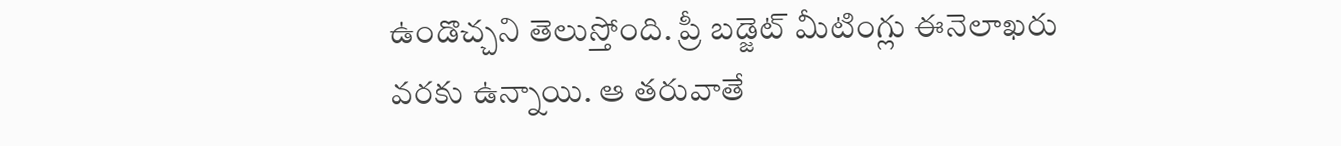ఉండొచ్చని తెలుస్తోంది. ప్రీ బడ్జెట్ మీటింగ్లు ఈనెలాఖరు వరకు ఉన్నాయి. ఆ తరువాతే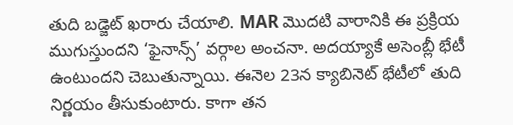తుది బడ్జెట్ ఖరారు చేయాలి. MAR మొదటి వారానికి ఈ ప్రక్రియ ముగుస్తుందని ‘ఫైనాన్స్’ వర్గాల అంచనా. అదయ్యాకే అసెంబ్లీ భేటీ ఉంటుందని చెబుతున్నాయి. ఈనెల 23న క్యాబినెట్ భేటీలో తుది నిర్ణయం తీసుకుంటారు. కాగా తన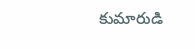కుమారుడి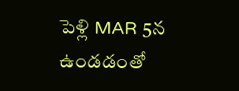పెళ్లి MAR 5న ఉండడంతో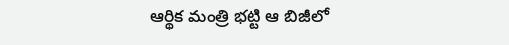ఆర్థిక మంత్రి భట్టి ఆ బిజీలో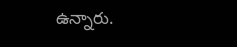ఉన్నారు.